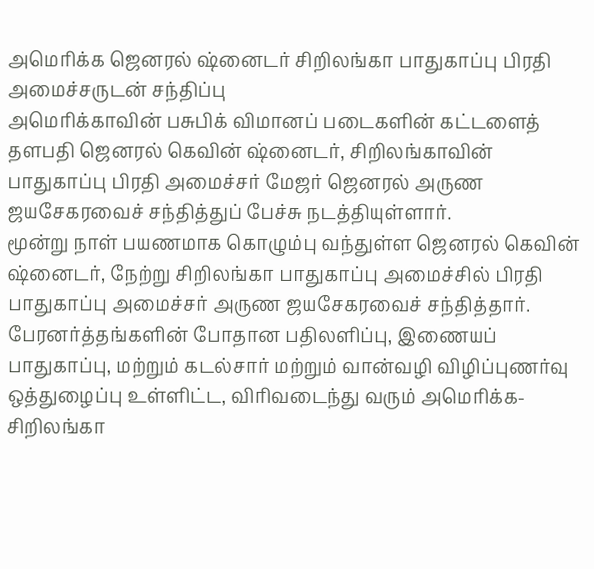அமெரிக்க ஜெனரல் ஷ்னைடர் சிறிலங்கா பாதுகாப்பு பிரதி அமைச்சருடன் சந்திப்பு
அமெரிக்காவின் பசுபிக் விமானப் படைகளின் கட்டளைத் தளபதி ஜெனரல் கெவின் ஷ்னைடர், சிறிலங்காவின் பாதுகாப்பு பிரதி அமைச்சர் மேஜர் ஜெனரல் அருண ஜயசேகரவைச் சந்தித்துப் பேச்சு நடத்தியுள்ளார்.
மூன்று நாள் பயணமாக கொழும்பு வந்துள்ள ஜெனரல் கெவின் ஷ்னைடர், நேற்று சிறிலங்கா பாதுகாப்பு அமைச்சில் பிரதி பாதுகாப்பு அமைச்சர் அருண ஜயசேகரவைச் சந்தித்தார்.
பேரனர்த்தங்களின் போதான பதிலளிப்பு, இணையப் பாதுகாப்பு, மற்றும் கடல்சார் மற்றும் வான்வழி விழிப்புணர்வு ஒத்துழைப்பு உள்ளிட்ட, விரிவடைந்து வரும் அமெரிக்க- சிறிலங்கா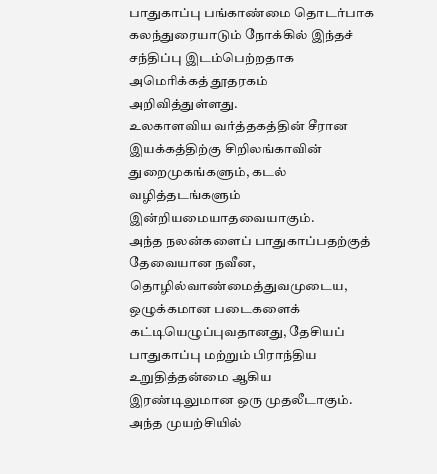பாதுகாப்பு பங்காண்மை தொடர்பாக கலந்துரையாடும் நோக்கில் இந்தச் சந்திப்பு இடம்பெற்றதாக அமெரிக்கத் தூதரகம் அறிவித்துள்ளது.
உலகாளவிய வர்த்தகத்தின் சீரான இயக்கத்திற்கு சிறிலங்காவின் துறைமுகங்களும், கடல் வழித்தடங்களும் இன்றியமையாதவையாகும்.
அந்த நலன்களைப் பாதுகாப்பதற்குத் தேவையான நவீன, தொழில்வாண்மைத்துவமுடைய, ஒழுக்கமான படைகளைக் கட்டியெழுப்புவதானது, தேசியப் பாதுகாப்பு மற்றும் பிராந்திய உறுதித்தன்மை ஆகிய இரண்டிலுமான ஒரு முதலீடாகும்.
அந்த முயற்சியில்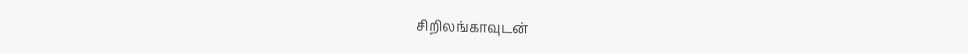சிறிலங்காவுடன்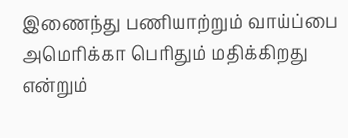இணைந்து பணியாற்றும் வாய்ப்பை அமெரிக்கா பெரிதும் மதிக்கிறது என்றும்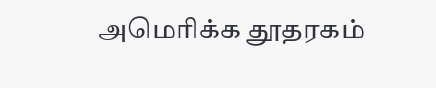அமெரிக்க தூதரகம்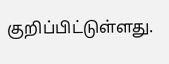குறிப்பிட்டுள்ளது.